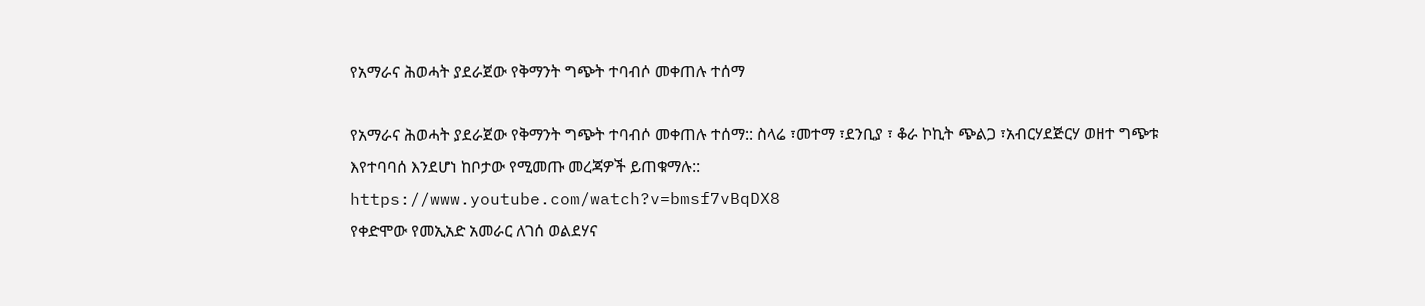የአማራና ሕወሓት ያደራጀው የቅማንት ግጭት ተባብሶ መቀጠሉ ተሰማ

የአማራና ሕወሓት ያደራጀው የቅማንት ግጭት ተባብሶ መቀጠሉ ተሰማ:: ስላሬ ፣መተማ ፣ደንቢያ ፣ ቆራ ኮኪት ጭልጋ ፣አብርሃደጅርሃ ወዘተ ግጭቱ እየተባባሰ እንደሆነ ከቦታው የሚመጡ መረጃዎች ይጠቁማሉ::
https://www.youtube.com/watch?v=bmsf7vBqDX8
የቀድሞው የመኢአድ አመራር ለገሰ ወልደሃና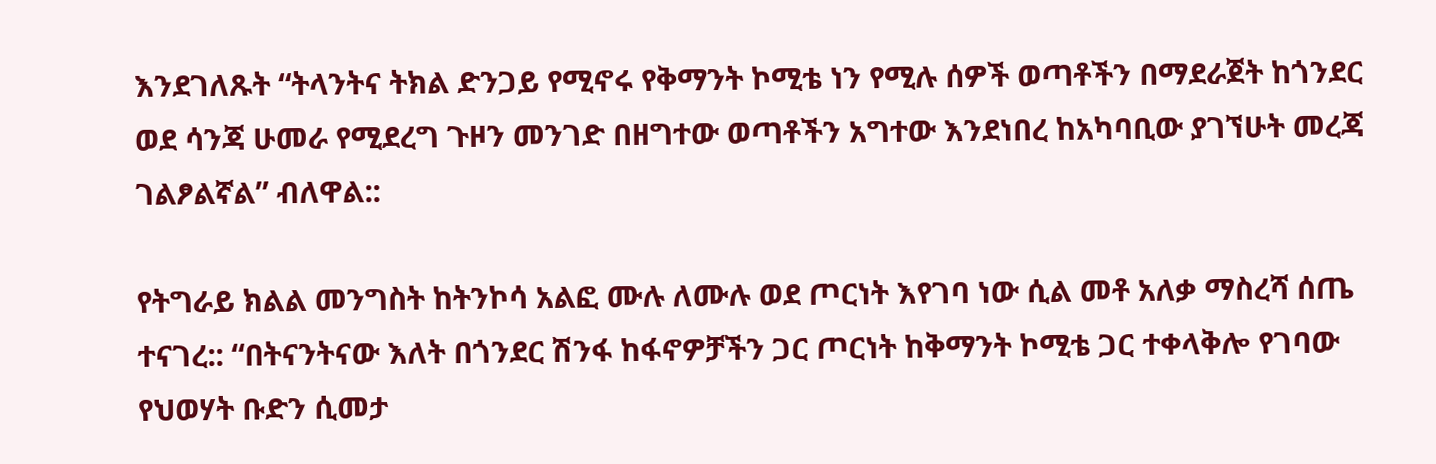እንደገለጹት “ትላንትና ትክል ድንጋይ የሚኖሩ የቅማንት ኮሚቴ ነን የሚሉ ሰዎች ወጣቶችን በማደራጀት ከጎንደር ወደ ሳንጃ ሁመራ የሚደረግ ጉዞን መንገድ በዘግተው ወጣቶችን አግተው እንደነበረ ከአካባቢው ያገኘሁት መረጃ ገልፆልኛል” ብለዋል::

የትግራይ ክልል መንግስት ከትንኮሳ አልፎ ሙሉ ለሙሉ ወደ ጦርነት እየገባ ነው ሲል መቶ አለቃ ማስረሻ ሰጤ ተናገረ:: “በትናንትናው እለት በጎንደር ሽንፋ ከፋኖዎቻችን ጋር ጦርነት ከቅማንት ኮሚቴ ጋር ተቀላቅሎ የገባው የህወሃት ቡድን ሲመታ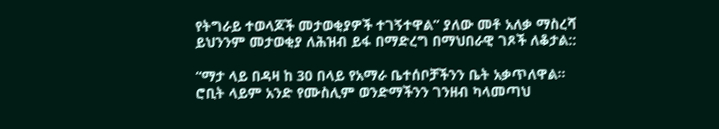የትግራይ ተወላጆች መታወቂያዎች ተገኝተዋል” ያለው መቶ አለቃ ማስረሻ ይህንንም መታወቂያ ለሕዝብ ይፋ በማድረግ በማህበራዊ ገጾች ለቆታል::

“ማታ ላይ በዳዛ ከ 30 በላይ የአማራ ቤተሰቦቻችንን ቤት አቃጥለዋል። ሮቢት ላይም አንድ የሙስሊም ወንድማችንን ገንዘብ ካላመጣህ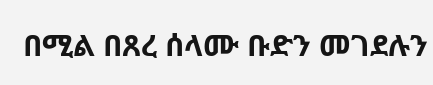በሚል በጸረ ሰላሙ ቡድን መገደሉን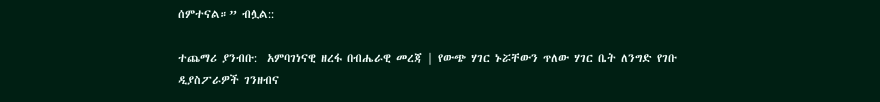ሰምተናል።” ብሏል::

ተጨማሪ ያንብቡ:  አምባገነናዊ ዘረፋ በብሔራዊ መረጃ | የውጭ ሃገር ኑሯቸውን ጥለው ሃገር ቤት ለንግድ የገቡ ዲያስፖራዎች ገንዘብና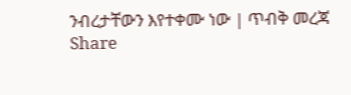ንብረታቸውን እየተቀሙ ነው | ጥብቅ መረጃ
Share